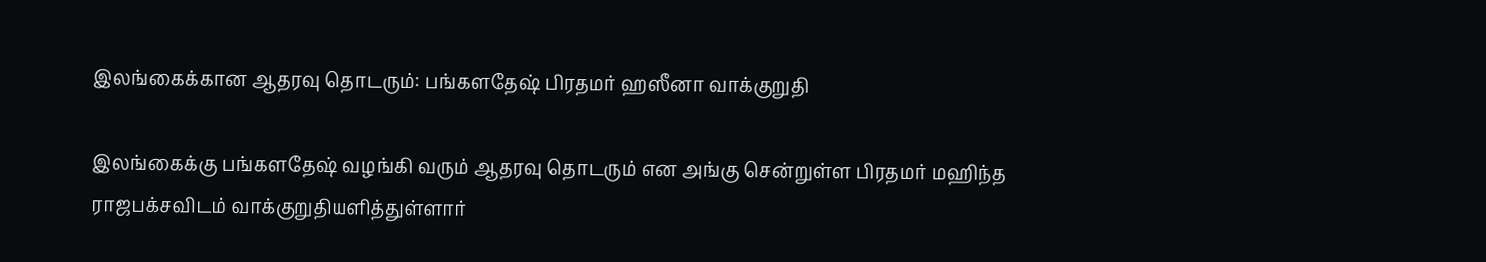இலங்கைக்கான ஆதரவு தொடரும்: பங்களதேஷ் பிரதமர் ஹஸீனா வாக்குறுதி

இலங்கைக்கு பங்களதேஷ் வழங்கி வரும் ஆதரவு தொடரும் என அங்கு சென்றுள்ள பிரதமர் மஹிந்த ராஜபக்சவிடம் வாக்குறுதியளித்துள்ளார்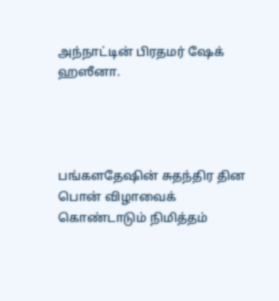அந்நாட்டின் பிரதமர் ஷேக் ஹஸீனா.




பங்களதேஷின் சுதந்திர தின பொன் விழாவைக் கொண்டாடும் நிமித்தம்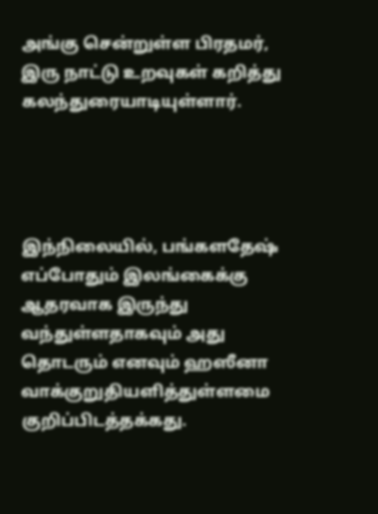அங்கு சென்றுள்ள பிரதமர், இரு நாட்டு உறவுகள் கறித்து கலந்துரையாடியுள்ளார்.




இந்நிலையில், பங்களதேஷ் எப்போதும் இலங்கைக்கு ஆதரவாக இருந்து வந்துள்ளதாகவும் அது தொடரும் எனவும் ஹஸீனா வாக்குறுதியளித்துள்ளமை குறிப்பிடத்தக்கது.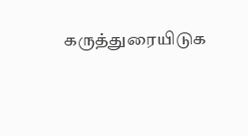கருத்துரையிடுக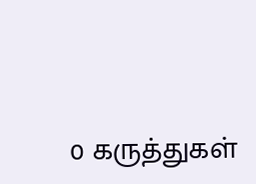0 கருத்துகள்